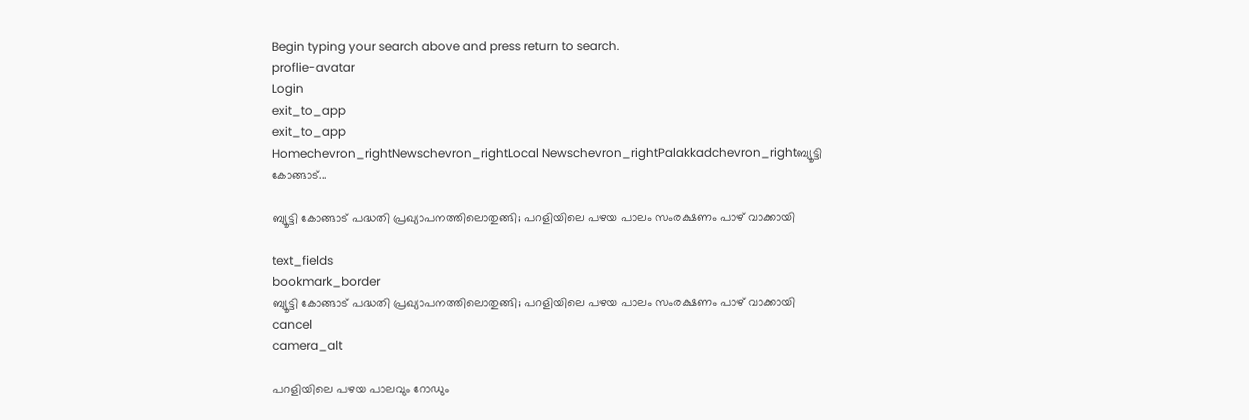Begin typing your search above and press return to search.
proflie-avatar
Login
exit_to_app
exit_to_app
Homechevron_rightNewschevron_rightLocal Newschevron_rightPalakkadchevron_rightബ്യൂട്ടി കോങ്ങാട്...

ബ്യൂട്ടി കോങ്ങാട് പദ്ധതി പ്രഖ്യാപനത്തിലൊതുങ്ങി; പറളിയിലെ പഴയ പാലം സംരക്ഷണം പാഴ് വാക്കായി

text_fields
bookmark_border
ബ്യൂട്ടി കോങ്ങാട് പദ്ധതി പ്രഖ്യാപനത്തിലൊതുങ്ങി; പറളിയിലെ പഴയ പാലം സംരക്ഷണം പാഴ് വാക്കായി
cancel
camera_alt

പറളിയിലെ പഴയ പാലവും റോഡും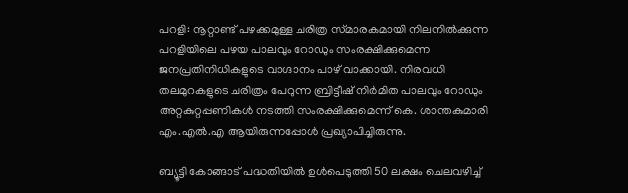പറളി: നൂറ്റാണ്ട് പഴക്കമുള്ള ചരിത്ര സ്‌മാരകമായി നിലനിൽക്കുന്ന പറളിയിലെ പഴയ പാലവും റോഡും സംരക്ഷിക്കുമെന്ന ജനപ്രതിനിധികളുടെ വാഗ്ദാനം പാഴ് വാക്കായി. നിരവധി തലമുറകളുടെ ചരിത്രം പേറുന്ന ബ്രിട്ടീഷ് നിർമിത പാലവും റോഡും അറ്റകുറ്റപ്പണികൾ നടത്തി സംരക്ഷിക്കുമെന്ന് കെ. ശാന്തകുമാരി എം.എൽ.എ ആയിരുന്നപ്പോൾ പ്രഖ്യാപിച്ചിരുന്നു.

ബ്യൂട്ടി കോങ്ങാട് പദ്ധതിയിൽ ഉൾപെടുത്തി 50 ലക്ഷം ചെലവഴിച്ച്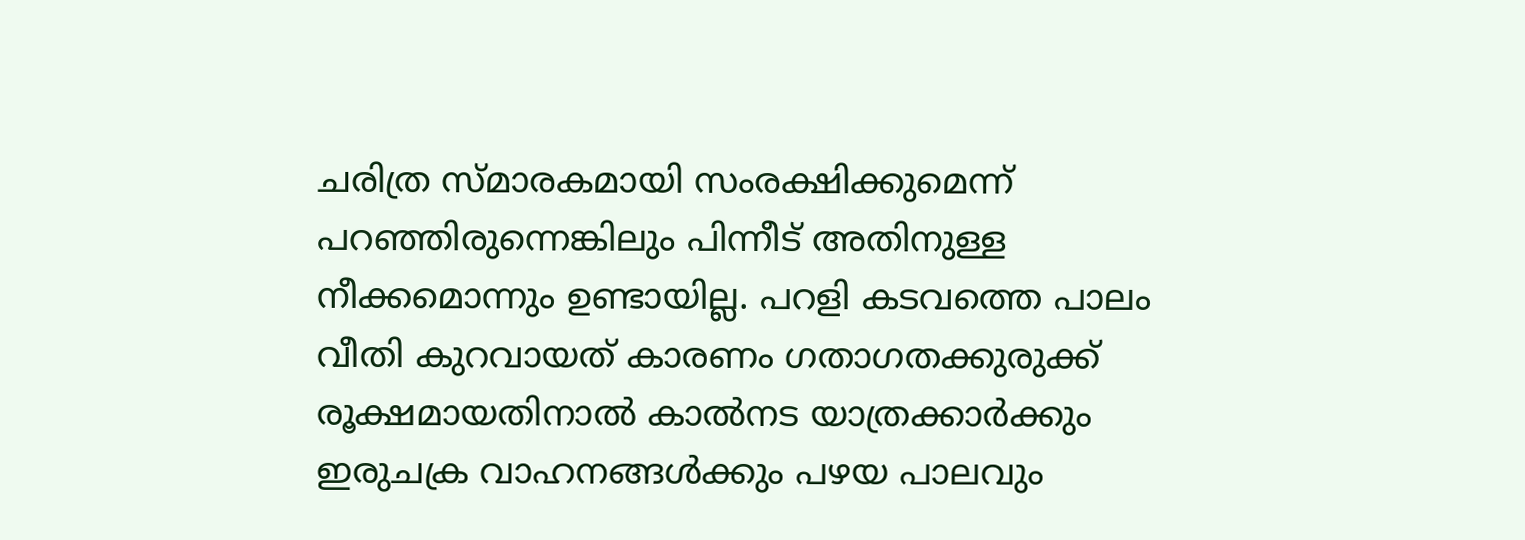ചരിത്ര സ്‌മാരകമായി സംരക്ഷിക്കുമെന്ന് പറഞ്ഞിരുന്നെങ്കിലും പിന്നീട് അതിനുള്ള നീക്കമൊന്നും ഉണ്ടായില്ല. പറളി കടവത്തെ പാലം വീതി കുറവായത് കാരണം ഗതാഗതക്കുരുക്ക് രൂക്ഷമായതിനാൽ കാൽനട യാത്രക്കാർക്കും ഇരുചക്ര വാഹനങ്ങൾക്കും പഴയ പാലവും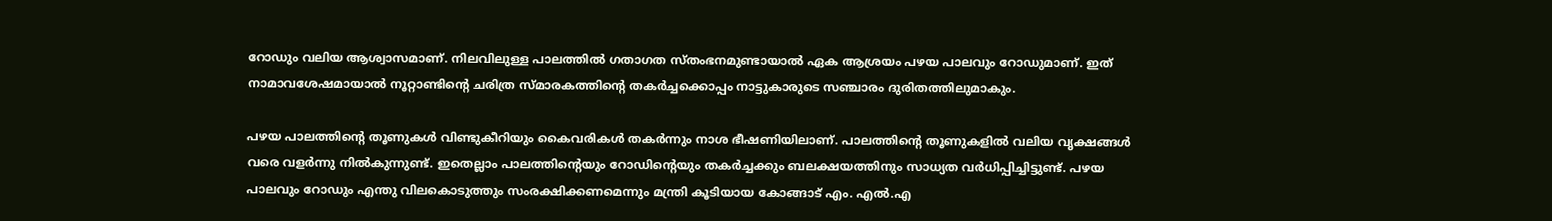റോഡും വലിയ ആശ്വാസമാണ്. നിലവിലുള്ള പാലത്തിൽ ഗതാഗത സ്തംഭനമുണ്ടായാൽ ഏക ആശ്രയം പഴയ പാലവും റോഡുമാണ്. ഇത് നാമാവശേഷമായാൽ നൂറ്റാണ്ടിന്റെ ചരിത്ര സ്‌മാരകത്തിന്റെ തകർച്ചക്കൊപ്പം നാട്ടുകാരുടെ സഞ്ചാരം ദുരിതത്തിലുമാകും.

പഴയ പാലത്തിന്റെ തൂണുകൾ വിണ്ടുകീറിയും കൈവരികൾ തകർന്നും നാശ ഭീഷണിയിലാണ്. പാലത്തിന്റെ തൂണുകളിൽ വലിയ വൃക്ഷങ്ങൾ വരെ വളർന്നു നിൽകുന്നുണ്ട്. ഇതെല്ലാം പാലത്തിന്റെയും റോഡിന്റെയും തകർച്ചക്കും ബലക്ഷയത്തിനും സാധ്യത വർധിപ്പിച്ചിട്ടുണ്ട്. പഴയ പാലവും റോഡും എന്തു വിലകൊടുത്തും സംരക്ഷിക്കണമെന്നും മന്ത്രി കൂടിയായ കോങ്ങാട് എം. എൽ.എ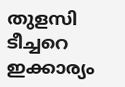തുളസി ടീച്ചറെ ഇക്കാര്യം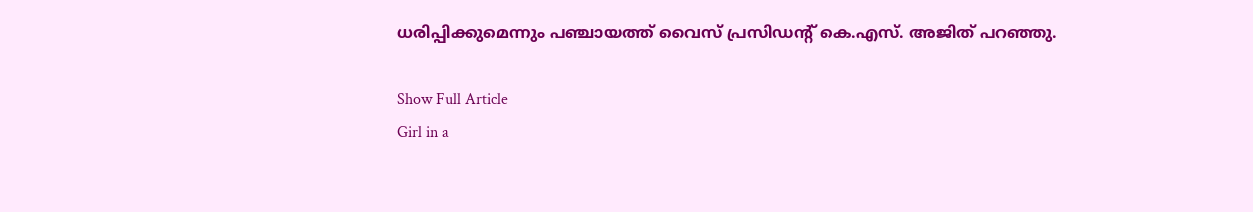ധരിപ്പിക്കുമെന്നും പഞ്ചായത്ത് വൈസ് പ്രസിഡന്റ് കെ.എസ്. അജിത് പറഞ്ഞു.

Show Full Article
Girl in a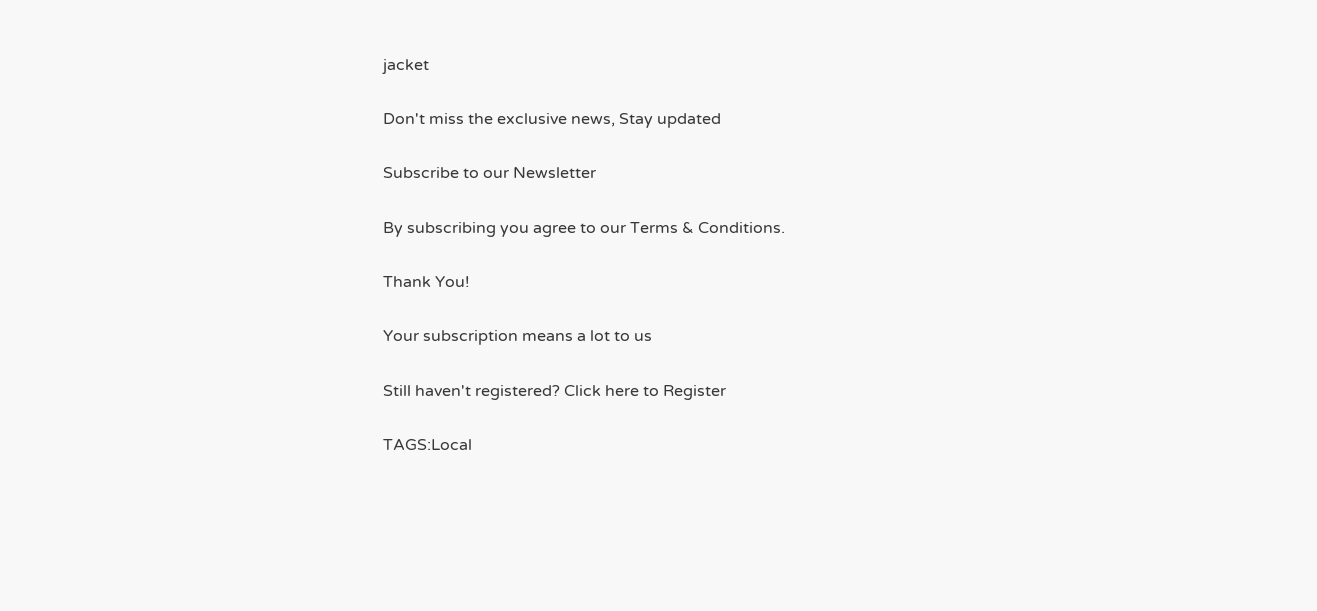jacket

Don't miss the exclusive news, Stay updated

Subscribe to our Newsletter

By subscribing you agree to our Terms & Conditions.

Thank You!

Your subscription means a lot to us

Still haven't registered? Click here to Register

TAGS:Local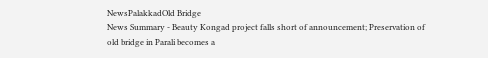NewsPalakkadOld Bridge
News Summary - Beauty Kongad project falls short of announcement; Preservation of old bridge in Parali becomes a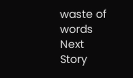waste of words
Next Story